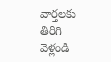వార్తలకు తిరిగి వెళ్లండి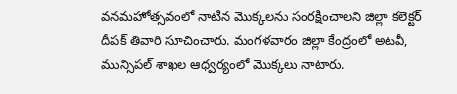వనమహోత్సవంలో నాటిన మొక్కలను సంరక్షించాలని జిల్లా కలెక్టర్ దీపక్ తివారి సూచించారు. మంగళవారం జిల్లా కేంద్రంలో అటవీ, మున్సిపల్ శాఖల ఆధ్వర్యంలో మొక్కలు నాటారు.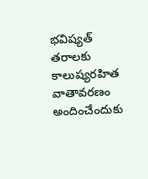భవిష్యత్ తరాలకు కాలుష్యరహిత వాతావరణం అందించేందుకు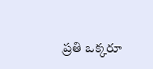ప్రతి ఒక్కరూ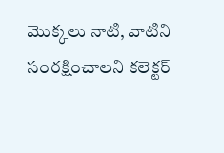మొక్కలు నాటి, వాటిని సంరక్షించాలని కలెక్టర్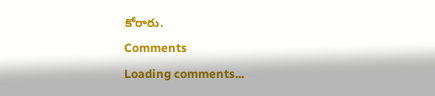కోరారు.
Comments
Loading comments...